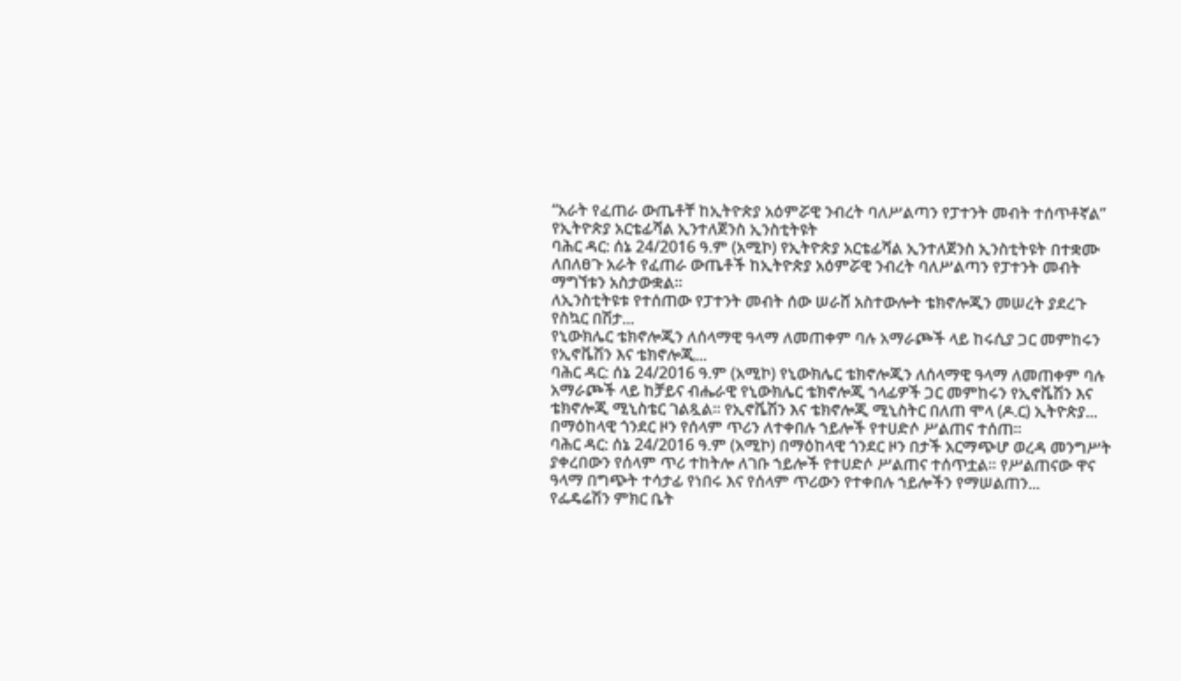“አራት የፈጠራ ውጤቶቸ ከኢትዮጵያ አዕምሯዊ ንብረት ባለሥልጣን የፓተንት መብት ተሰጥቶኛል” የኢትዮጵያ አርቴፊሻል ኢንተለጀንስ ኢንስቲትዩት
ባሕር ዳር: ሰኔ 24/2016 ዓ.ም (አሚኮ) የኢትዮጵያ አርቴፊሻል ኢንተለጀንስ ኢንስቲትዩት በተቋሙ ለበለፀጉ አራት የፈጠራ ውጤቶች ከኢትዮጵያ አዕምሯዊ ንብረት ባለሥልጣን የፓተንት መብት ማግኘቱን አስታውቋል።
ለኢንስቲትዩቱ የተሰጠው የፓተንት መብት ሰው ሠራሸ አስተውሎት ቴክኖሎጂን መሠረት ያደረጉ የስኳር በሽታ...
የኒውክሌር ቴክኖሎጂን ለሰላማዊ ዓላማ ለመጠቀም ባሉ አማራጮች ላይ ከሩሲያ ጋር መምከሩን የኢኖቬሽን እና ቴክኖሎጂ...
ባሕር ዳር: ሰኔ 24/2016 ዓ.ም (አሚኮ) የኒውክሌር ቴክኖሎጂን ለሰላማዊ ዓላማ ለመጠቀም ባሉ አማራጮች ላይ ከቻይና ብሔራዊ የኒውክሌር ቴክኖሎጂ ኀላፊዎች ጋር መምከሩን የኢኖቬሽን እና ቴክኖሎጂ ሚኒስቴር ገልጿል። የኢኖቬሽን እና ቴክኖሎጂ ሚኒስትር በለጠ ሞላ (ዶ.ር) ኢትዮጵያ...
በማዕከላዊ ጎንደር ዞን የሰላም ጥሪን ለተቀበሉ ኀይሎች የተሀድሶ ሥልጠና ተሰጠ፡፡
ባሕር ዳር: ሰኔ 24/2016 ዓ.ም (አሚኮ) በማዕከላዊ ጎንደር ዞን በታች አርማጭሆ ወረዳ መንግሥት ያቀረበውን የሰላም ጥሪ ተከትሎ ለገቡ ኀይሎች የተሀድሶ ሥልጠና ተሰጥቷል፡፡ የሥልጠናው ዋና ዓላማ በግጭት ተሳታፊ የነበሩ እና የሰላም ጥሪውን የተቀበሉ ኀይሎችን የማሠልጠን...
የፌዴሬሽን ምክር ቤት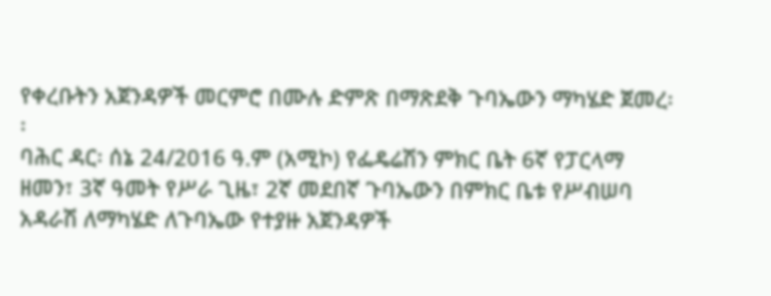የቀረቡትን አጀንዳዎች መርምሮ በሙሉ ድምጽ በማጽደቅ ጉባኤውን ማካሄድ ጀመረ፡፡
ባሕር ዳር፡ ሰኔ 24/2016 ዓ.ም (አሚኮ) የፌዴሬሽን ምክር ቤት 6ኛ የፓርላማ ዘመን፣ 3ኛ ዓመት የሥራ ጊዜ፣ 2ኛ መደበኛ ጉባኤውን በምክር ቤቱ የሥብሠባ አዳራሽ ለማካሄድ ለጉባኤው የተያዙ አጀንዳዎች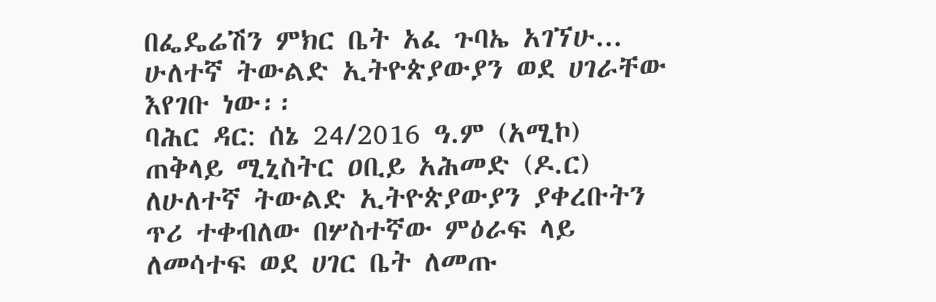በፌዴሬሽን ምክር ቤት አፈ ጉባኤ አገኘሁ...
ሁለተኛ ትውልድ ኢትዮጵያውያን ወደ ሀገራቸው እየገቡ ነው፡፡
ባሕር ዳር: ሰኔ 24/2016 ዓ.ም (አሚኮ) ጠቅላይ ሚኒስትር ዐቢይ አሕመድ (ዶ.ር) ለሁለተኛ ትውልድ ኢትዮጵያውያን ያቀረቡትን ጥሪ ተቀብለው በሦስተኛው ምዕራፍ ላይ ለመሳተፍ ወደ ሀገር ቤት ለመጡ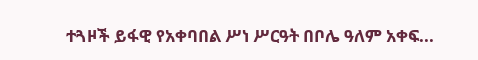ተጓዞች ይፋዊ የአቀባበል ሥነ ሥርዓት በቦሌ ዓለም አቀፍ...